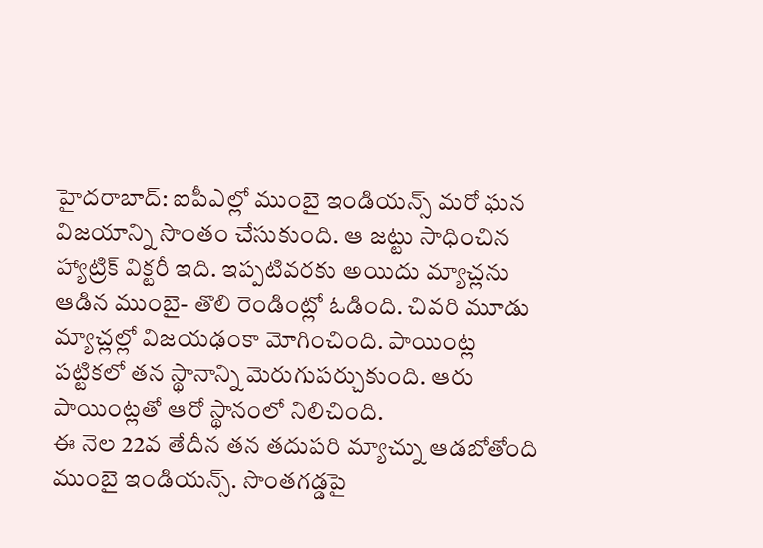హైదరాబాద్: ఐపీఎల్లో ముంబై ఇండియన్స్ మరో ఘన విజయాన్ని సొంతం చేసుకుంది. ఆ జట్టు సాధించిన హ్యాట్రిక్ విక్టరీ ఇది. ఇప్పటివరకు అయిదు మ్యాచ్లను ఆడిన ముంబై- తొలి రెండింట్లో ఓడింది. చివరి మూడు మ్యాచ్లల్లో విజయఢంకా మోగించింది. పాయింట్ల పట్టికలో తన స్థానాన్ని మెరుగుపర్చుకుంది. ఆరు పాయింట్లతో ఆరో స్థానంలో నిలిచింది.
ఈ నెల 22వ తేదీన తన తదుపరి మ్యాచ్ను ఆడబోతోంది ముంబై ఇండియన్స్. సొంతగడ్డపై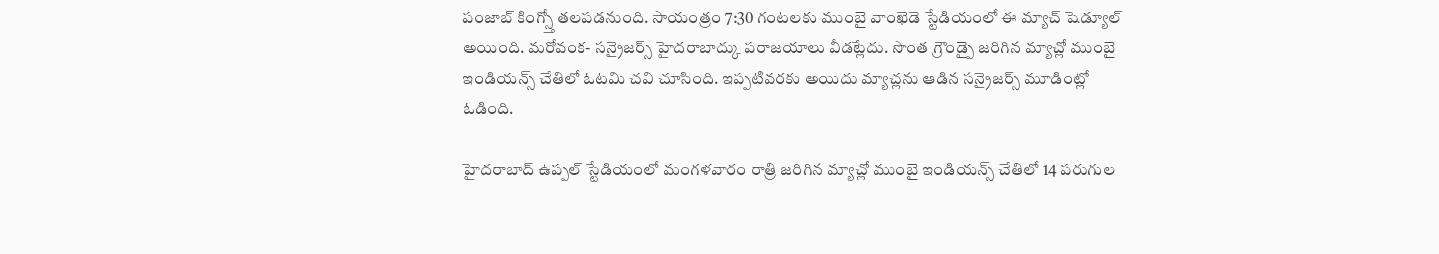పంజాబ్ కింగ్స్తో తలపడనుంది. సాయంత్రం 7:30 గంటలకు ముంబై వాంఖెడె స్టేడియంలో ఈ మ్యాచ్ షెడ్యూల్ అయింది. మరోవంక- సన్రైజర్స్ హైదరాబాద్కు పరాజయాలు వీడట్లేదు. సొంత గ్రౌండ్పై జరిగిన మ్యాచ్లో ముంబై ఇండియన్స్ చేతిలో ఓటమి చవి చూసింది. ఇప్పటివరకు అయిదు మ్యాచ్లను ఆడిన సన్రైజర్స్ మూడింట్లో ఓడింది.

హైదరాబాద్ ఉప్పల్ స్టేడియంలో మంగళవారం రాత్రి జరిగిన మ్యాచ్లో ముంబై ఇండియన్స్ చేతిలో 14 పరుగుల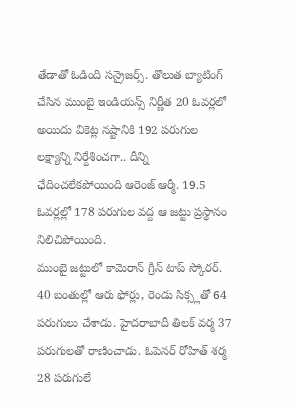తేడాతో ఓడింది సన్రైజర్స్. తొలుత బ్యాటింగ్ చేసిన ముంబై ఇండియన్స్ నిర్ణీత 20 ఓవర్లలో అయిదు వికెట్ల నష్టానికి 192 పరుగుల లక్ష్యాన్ని నిర్దేశించగా.. దీన్ని ఛేదించలేకపోయింది ఆరెంజ్ ఆర్మీ. 19.5 ఓవర్లల్లో 178 పరుగుల వద్ద ఆ జట్టు ప్రస్థానం నిలిచిపోయింది.
ముంబై జట్టులో కామెరాన్ గ్రీన్ టాప్ స్కోరర్. 40 బంతుల్లో ఆరు ఫోర్లు, రెండు సిక్స్లతో 64 పరుగులు చేశాడు. హైదరాబాదీ తిలక్ వర్మ 37 పరుగులతో రాణించాడు. ఓపెనర్ రోహిత్ శర్మ 28 పరుగులే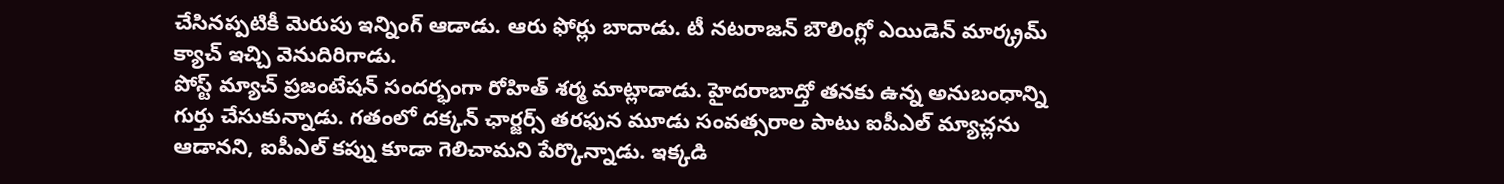చేసినప్పటికీ మెరుపు ఇన్నింగ్ ఆడాడు. ఆరు ఫోర్లు బాదాడు. టీ నటరాజన్ బౌలింగ్లో ఎయిడెన్ మార్క్రమ్ క్యాచ్ ఇచ్చి వెనుదిరిగాడు.
పోస్ట్ మ్యాచ్ ప్రజంటేషన్ సందర్భంగా రోహిత్ శర్మ మాట్లాడాడు. హైదరాబాద్తో తనకు ఉన్న అనుబంధాన్ని గుర్తు చేసుకున్నాడు. గతంలో దక్కన్ ఛార్జర్స్ తరఫున మూడు సంవత్సరాల పాటు ఐపీఎల్ మ్యాచ్లను ఆడానని, ఐపీఎల్ కప్ను కూడా గెలిచామని పేర్కొన్నాడు. ఇక్కడి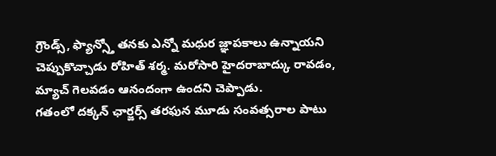గ్రౌండ్స్, ఫ్యాన్స్తో తనకు ఎన్నో మధుర జ్ఞాపకాలు ఉన్నాయని చెప్పుకొచ్చాడు రోహిత్ శర్మ. మరోసారి హైదరాబాద్కు రావడం, మ్యాచ్ గెలవడం ఆనందంగా ఉందని చెప్పాడు.
గతంలో దక్కన్ ఛార్జర్స్ తరఫున మూడు సంవత్సరాల పాటు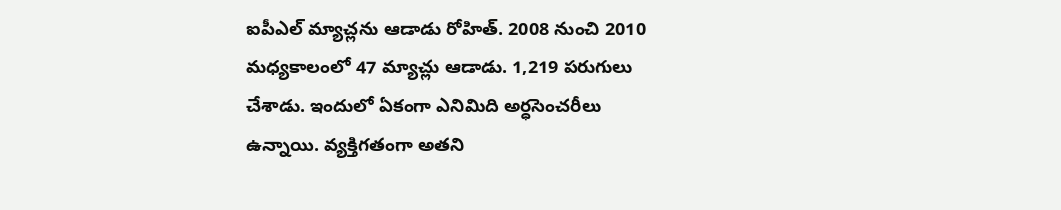ఐపీఎల్ మ్యాచ్లను ఆడాడు రోహిత్. 2008 నుంచి 2010 మధ్యకాలంలో 47 మ్యాచ్లు ఆడాడు. 1,219 పరుగులు చేశాడు. ఇందులో ఏకంగా ఎనిమిది అర్ధసెంచరీలు ఉన్నాయి. వ్యక్తిగతంగా అతని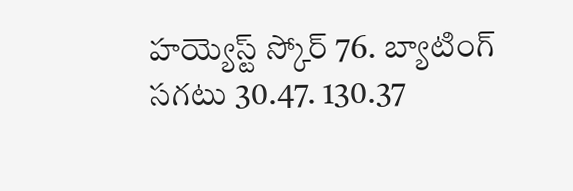హయ్యెస్ట్ స్కోర్ 76. బ్యాటింగ్ సగటు 30.47. 130.37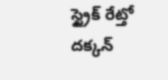స్ట్రైక్ రేట్తో దక్కన్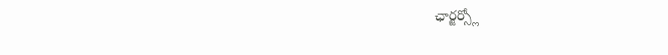ఛార్జర్స్లో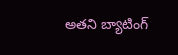అతని బ్యాటింగ్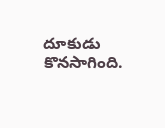దూకుడు కొనసాగింది.